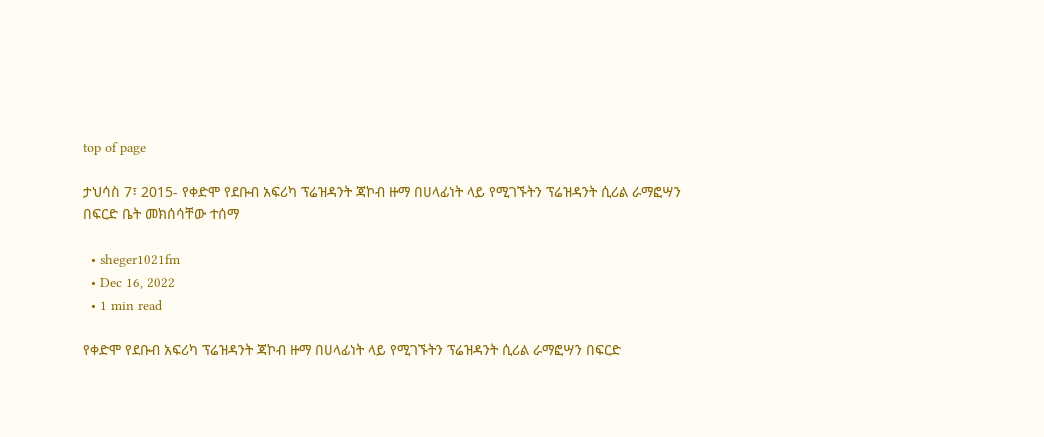top of page

ታህሳስ 7፣ 2015- የቀድሞ የደቡብ አፍሪካ ፕሬዝዳንት ጃኮብ ዙማ በሀላፊነት ላይ የሚገኙትን ፕሬዝዳንት ሲሪል ራማፎሣን በፍርድ ቤት መክሰሳቸው ተሰማ

  • sheger1021fm
  • Dec 16, 2022
  • 1 min read

የቀድሞ የደቡብ አፍሪካ ፕሬዝዳንት ጃኮብ ዙማ በሀላፊነት ላይ የሚገኙትን ፕሬዝዳንት ሲሪል ራማፎሣን በፍርድ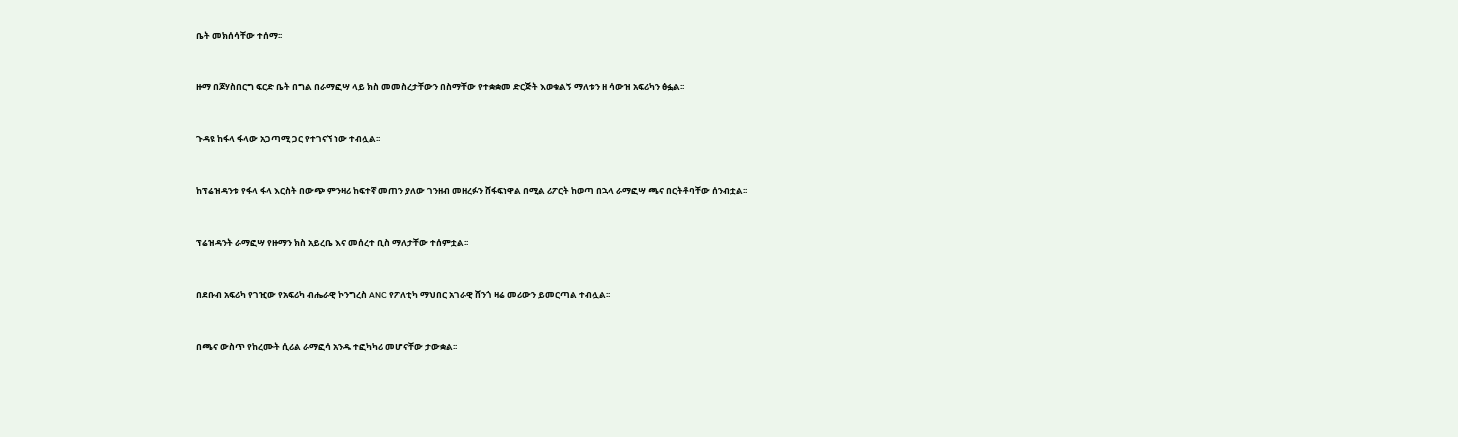ቤት መክሰሳቸው ተሰማ፡፡


ዙማ በጆሃስበርግ ፍርድ ቤት በግል በራማፎሣ ላይ ክስ መመስረታቸውን በስማቸው የተቋቋመ ድርጅት እወቁልኝ ማለቱን ዘ ሳውዝ አፍሪካን ፅፏል፡፡


ጉዳዩ ከፋላ ፋላው አጋጣሚ ጋር የተገናኘ ነው ተብሏል፡፡


ከፕሬዝዳንቱ የፋላ ፋላ እርስት በውጭ ምንዛሪ ከፍተኛ መጠን ያለው ገንዘብ መዘረፉን ሸፋፍነዋል በሚል ሪፖርት ከወጣ በኋላ ራማፎሣ ጫና በርትቶባቸው ሰንብቷል፡፡


ፕሬዝዳንት ራማፎሣ የዙማን ክስ አይረቤ እና መሰረተ ቢስ ማለታቸው ተሰምቷል፡፡


በደቡብ አፍሪካ የገዢው የአፍሪካ ብሔራዊ ኮንግረስ ANC የፖለቲካ ማህበር አገራዊ ሸንጎ ዛሬ መሪውን ይመርጣል ተብሏል፡፡


በጫና ውስጥ የከረሙት ሲሪል ራማፎሳ አንዱ ተፎካካሪ መሆናቸው ታውቋል፡፡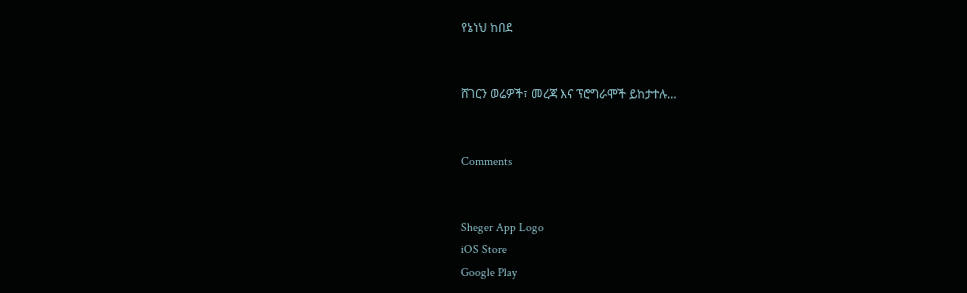የኔነህ ከበደ


ሸገርን ወሬዎች፣ መረጃ እና ፕሮግራሞች ይከታተሉ…


Comments


Sheger App Logo
iOS Store
Google Play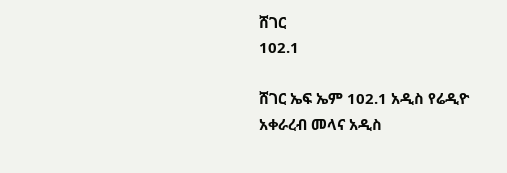ሸገር
102.1

ሸገር ኤፍ ኤም 102.1 አዲስ የሬዲዮ አቀራረብ መላና አዲስ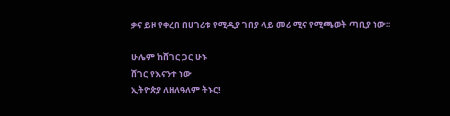ቃና ይዞ የቀረበ በሀገሪቱ የሚዲያ ገበያ ላይ መሪ ሚና የሚጫወት ጣቢያ ነው፡፡

ሁሌም ከሸገር ጋር ሁኑ
ሸገር የእናንተ ነው
ኢትዮጵያ ለዘለዓለም ትኑር!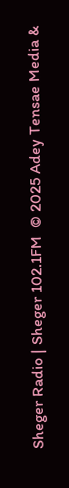Sheger Radio | Sheger 102.1FM  © 2025 Adey Tensae Media &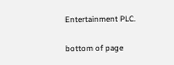Entertainment PLC.

bottom of page